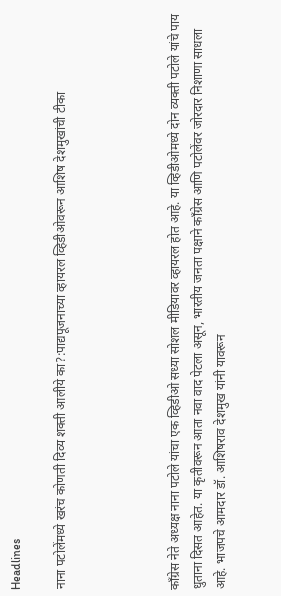Headlines

नाना पटोलेंमध्ये खरंच कोणती दिव्य शक्ती आलीये का?:पाद्यपूजनाच्या व्हायरल व्हिडीओवरून आशिष देशमुखांची टीका




काँग्रेस नेते अध्यक्ष नाना पटोले यांचा एक व्हिडीओ सध्या सोशल मीडियावर व्हायरल होत आहे. या व्हिडीओमध्ये दोन व्यक्ती पटोले यांचे पाय धुताना दिसत आहेत. या कृतीवरून आता नवा वाद पेटला असून, भारतीय जनता पक्षाने काँग्रेस आणि पटोलेंवर जोरदार निशाणा साधला आहे. भाजपचे आमदार डॉ. आशिषराव देशमुख यांनी यावरून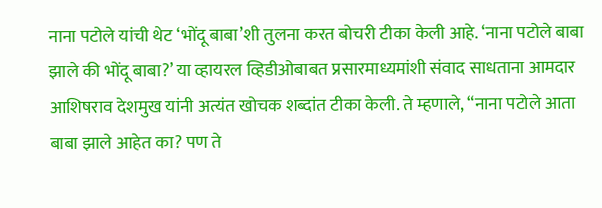नाना पटोले यांची थेट ‘भोंदू बाबा’शी तुलना करत बोचरी टीका केली आहे. ‘नाना पटोले बाबा झाले की भोंदू बाबा?’ या व्हायरल व्हिडीओबाबत प्रसारमाध्यमांशी संवाद साधताना आमदार आशिषराव देशमुख यांनी अत्यंत खोचक शब्दांत टीका केली. ते म्हणाले, “नाना पटोले आता बाबा झाले आहेत का? पण ते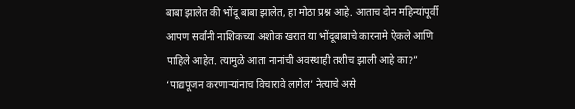बाबा झालेत की भोंदू बाबा झालेत, हा मोठा प्रश्न आहे. आताच दोन महिन्यांपूर्वी आपण सर्वांनी नाशिकच्या अशोक खरात या भोंदूबाबाचे कारनामे ऐकले आणि पाहिले आहेत. त्यामुळे आता नानांची अवस्थाही तशीच झाली आहे का?” ‘पाद्यपूजन करणाऱ्यांनाच विचारावे लागेल’ नेत्याचे असे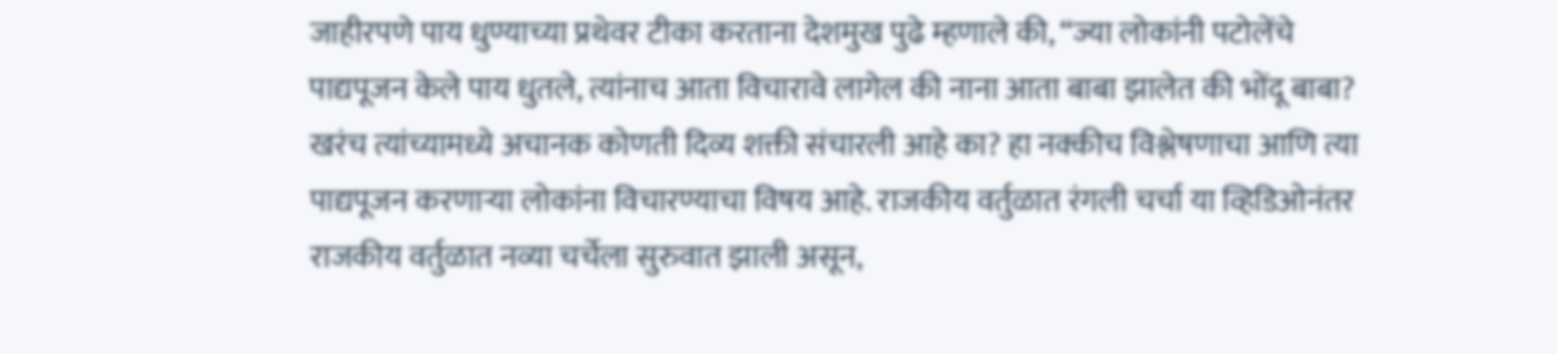जाहीरपणे पाय धुण्याच्या प्रथेवर टीका करताना देशमुख पुढे म्हणाले की, “ज्या लोकांनी पटोलेंचे पाद्यपूजन केले पाय धुतले, त्यांनाच आता विचारावे लागेल की नाना आता बाबा झालेत की भोंदू बाबा? खरंच त्यांच्यामध्ये अचानक कोणती दिव्य शक्ती संचारली आहे का? हा नक्कीच विश्लेषणाचा आणि त्या पाद्यपूजन करणाऱ्या लोकांना विचारण्याचा विषय आहे. राजकीय वर्तुळात रंगली चर्चा या व्हिडिओनंतर राजकीय वर्तुळात नव्या चर्चेला सुरुवात झाली असून,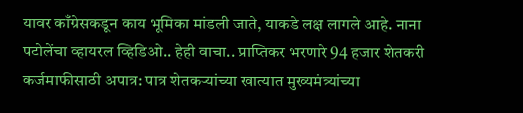यावर काँग्रेसकडून काय भूमिका मांडली जाते, याकडे लक्ष लागले आहे. नाना पटोलेंचा व्हायरल व्हिडिओ.. हेही वाचा.. प्राप्तिकर भरणारे 94 हजार शेतकरी कर्जमाफीसाठी अपात्र: पात्र शेतकऱ्यांच्या खात्यात मुख्यमंत्र्यांच्या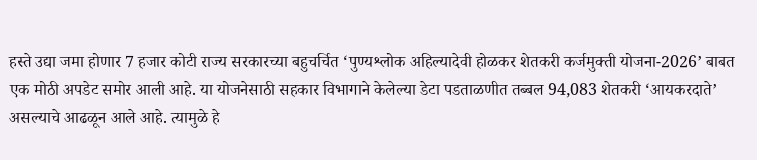हस्ते उद्या जमा होणार 7 हजार कोटी राज्य सरकारच्या बहुचर्चित ‘पुण्यश्लोक अहिल्यादेवी होळकर शेतकरी कर्जमुक्ती योजना-2026’ बाबत एक मोठी अपडेट समोर आली आहे. या योजनेसाठी सहकार विभागाने केलेल्या डेटा पडताळणीत तब्बल 94,083 शेतकरी ‘आयकरदाते’ असल्याचे आढळून आले आहे. त्यामुळे हे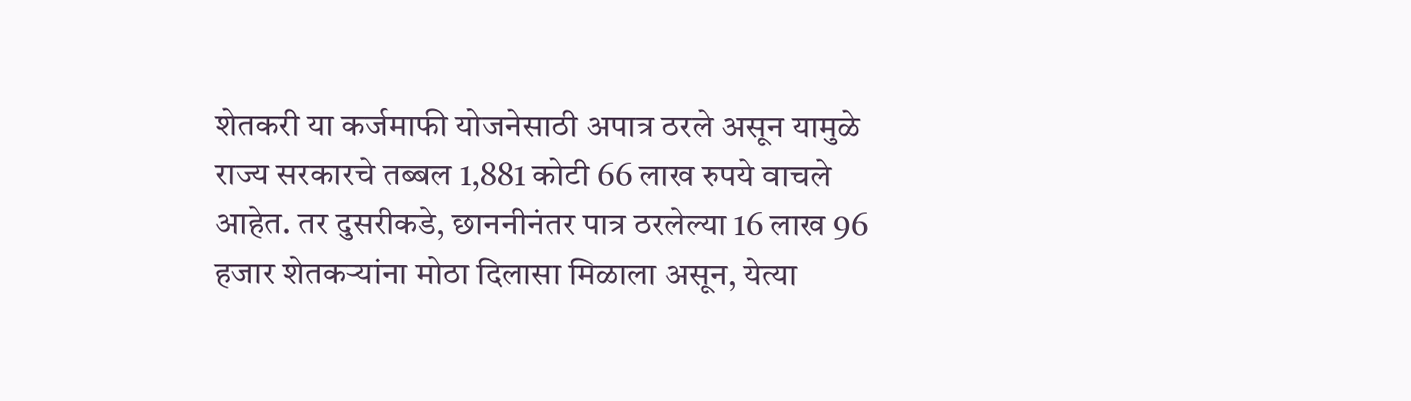शेतकरी या कर्जमाफी योजनेसाठी अपात्र ठरले असून यामुळे राज्य सरकारचे तब्बल 1,881 कोटी 66 लाख रुपये वाचले आहेत. तर दुसरीकडे, छाननीनंतर पात्र ठरलेल्या 16 लाख 96 हजार शेतकऱ्यांना मोठा दिलासा मिळाला असून, येत्या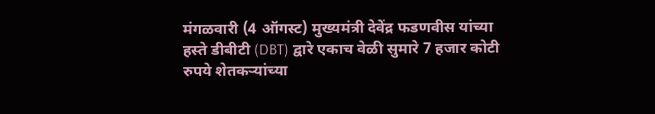मंगळवारी (4 ऑगस्ट) मुख्यमंत्री देवेंद्र फडणवीस यांच्या हस्ते डीबीटी (DBT) द्वारे एकाच वेळी सुमारे 7 हजार कोटी रुपये शेतकऱ्यांच्या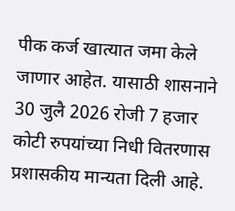पीक कर्ज खात्यात जमा केले जाणार आहेत. यासाठी शासनाने 30 जुलै 2026 रोजी 7 हजार कोटी रुपयांच्या निधी वितरणास प्रशासकीय मान्यता दिली आहे.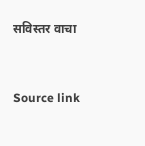सविस्तर वाचा



Source link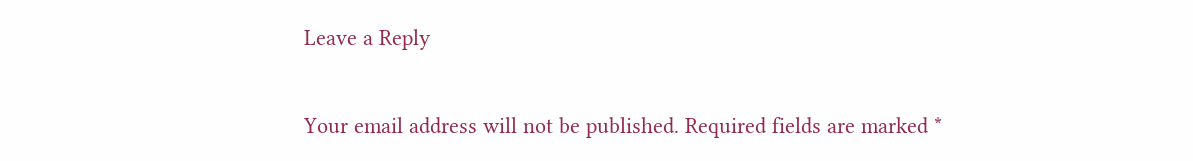Leave a Reply

Your email address will not be published. Required fields are marked *